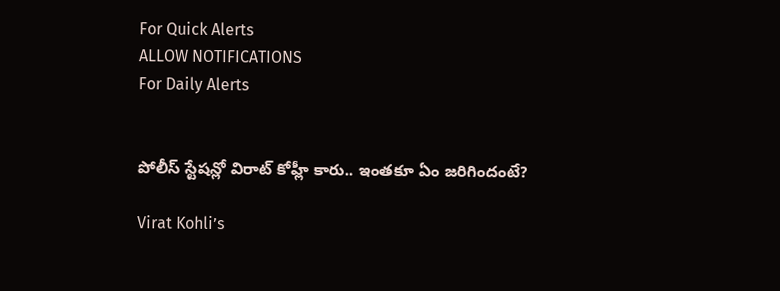For Quick Alerts
ALLOW NOTIFICATIONS
For Daily Alerts


పోలీస్ స్టేషన్లో విరాట్ కోహ్లీ కారు.. ఇంతకూ ఏం జరిగిందంటే?

Virat Kohli’s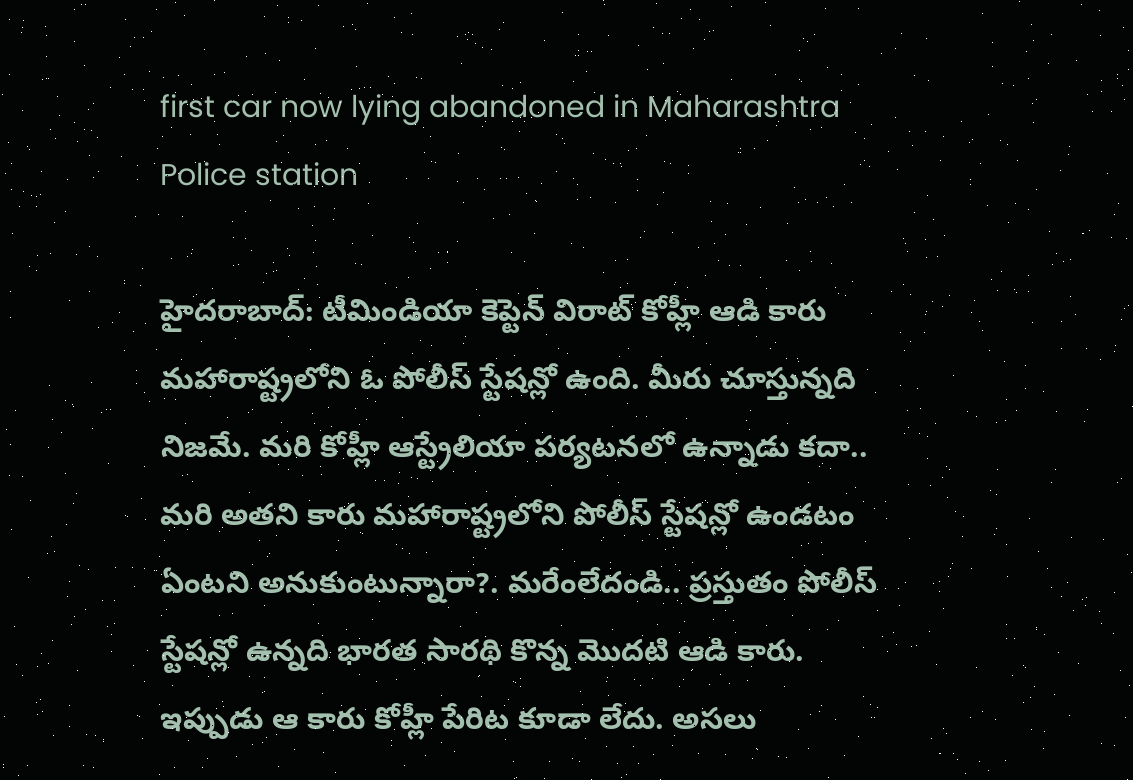first car now lying abandoned in Maharashtra Police station

హైదరాబాద్: టీమిండియా కెప్టెన్ విరాట్ కోహ్లీ ఆడి కారు మహారాష్ట్రలోని ఓ పోలీస్ స్టేషన్లో ఉంది. మీరు చూస్తున్నది నిజమే. మరి కోహ్లీ ఆస్ట్రేలియా పర్యటనలో ఉన్నాడు కదా.. మరి అతని కారు మహారాష్ట్రలోని పోలీస్ స్టేషన్లో ఉండటం ఏంటని అనుకుంటున్నారా?. మరేంలేదండి.. ప్రస్తుతం పోలీస్ స్టేషన్లో ఉన్నది భారత సారథి కొన్న మొదటి ఆడి కారు. ఇప్పుడు ఆ కారు కోహ్లీ పేరిట కూడా లేదు. అసలు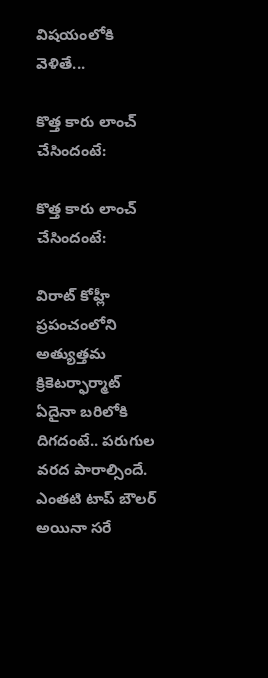విషయంలోకి వెళితే...

కొత్త కారు లాంచ్ చేసిందంటే:

కొత్త కారు లాంచ్ చేసిందంటే:

విరాట్ కోహ్లీ ప్రపంచంలోని అత్యుత్తమ క్రికెటర్ఫార్మాట్ ఏదైనా బరిలోకి దిగదంటే.. పరుగుల వరద పారాల్సిందే. ఎంతటి టాప్ బౌలర్ అయినా సరే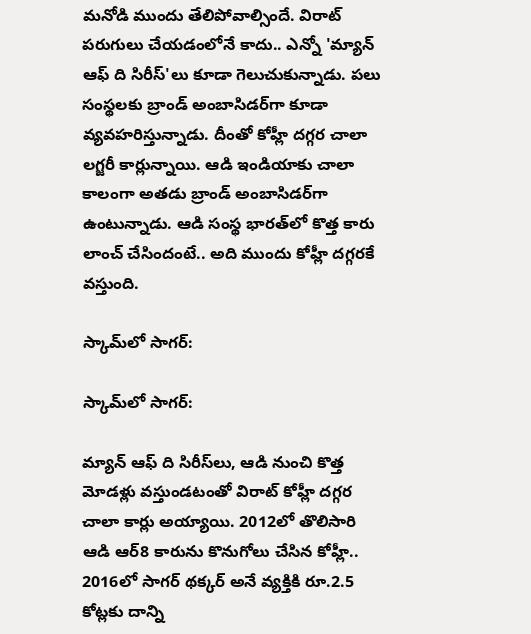మనోడి ముందు తేలిపోవాల్సిందే. విరాట్ పరుగులు చేయడంలోనే కాదు.. ఎన్నో 'మ్యాన్ ఆఫ్ ది సిరీస్'లు కూడా గెలుచుకున్నాడు. పలు సంస్థలకు బ్రాండ్ అంబాసిడర్‌గా కూడా వ్యవహరిస్తున్నాడు. దీంతో కోహ్లీ దగ్గర చాలా లగ్జరీ కార్లున్నాయి. ఆడి ఇండియాకు చాలా కాలంగా అతడు బ్రాండ్ అంబాసిడర్‌గా ఉంటున్నాడు. ఆడి సంస్థ భారత్‌లో కొత్త కారు లాంచ్ చేసిందంటే.. అది ముందు కోహ్లీ దగ్గరకే వస్తుంది.

స్కామ్‌లో సాగర్:

స్కామ్‌లో సాగర్:

మ్యాన్ ఆఫ్ ది సిరీస్‌లు, ఆడి నుంచి కొత్త మోడళ్లు వస్తుండటంతో విరాట్ కోహ్లీ దగ్గర చాలా కార్లు అయ్యాయి. 2012లో తొలిసారి ఆడి ఆర్8 కారును కొనుగోలు చేసిన కోహ్లీ.. 2016లో సాగర్ థక్కర్ అనే వ్యక్తికి రూ.2.5 కోట్లకు దాన్ని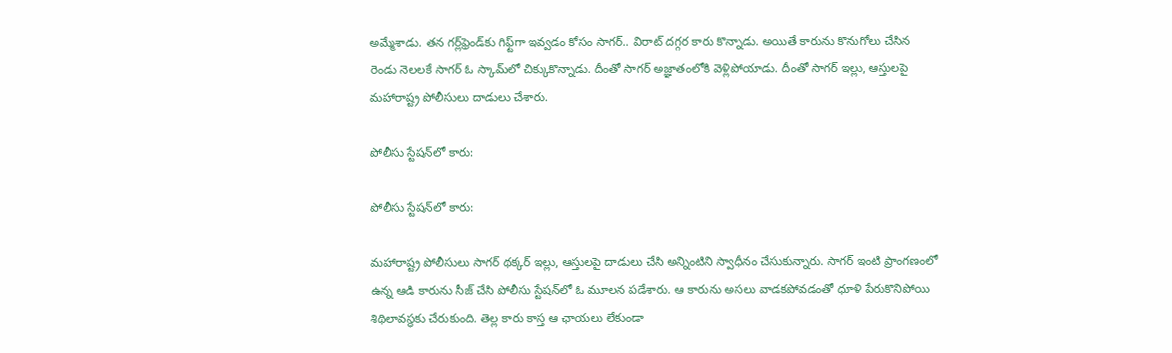అమ్మేశాడు. తన గర్ల్‌ఫ్రెండ్‌కు గిఫ్ట్‌గా ఇవ్వడం కోసం సాగర్.. విరాట్ దగ్గర కారు కొన్నాడు. అయితే కారును కొనుగోలు చేసిన రెండు నెలలకే సాగర్ ఓ స్కామ్‌లో చిక్కుకొన్నాడు. దీంతో సాగర్ అజ్ఞాతంలోకి వెళ్లిపోయాడు. దీంతో సాగర్ ఇల్లు, ఆస్తులపై మహారాష్ట్ర పోలీసులు దాడులు చేశారు.

పోలీసు స్టేషన్‌లో కారు:

పోలీసు స్టేషన్‌లో కారు:

మహారాష్ట్ర పోలీసులు సాగర్ థక్కర్ ఇల్లు, ఆస్తులపై దాడులు చేసి అన్నింటిని స్వాధీనం చేసుకున్నారు. సాగర్ ఇంటి ప్రాంగణంలో ఉన్న ఆడి కారును సీజ్ చేసి పోలీసు స్టేషన్‌లో ఓ మూలన పడేశారు. ఆ కారును అసలు వాడకపోవడంతో ధూళి పేరుకొనిపోయి శిథిలావస్థకు చేరుకుంది. తెల్ల కారు కాస్త ఆ ఛాయలు లేకుండా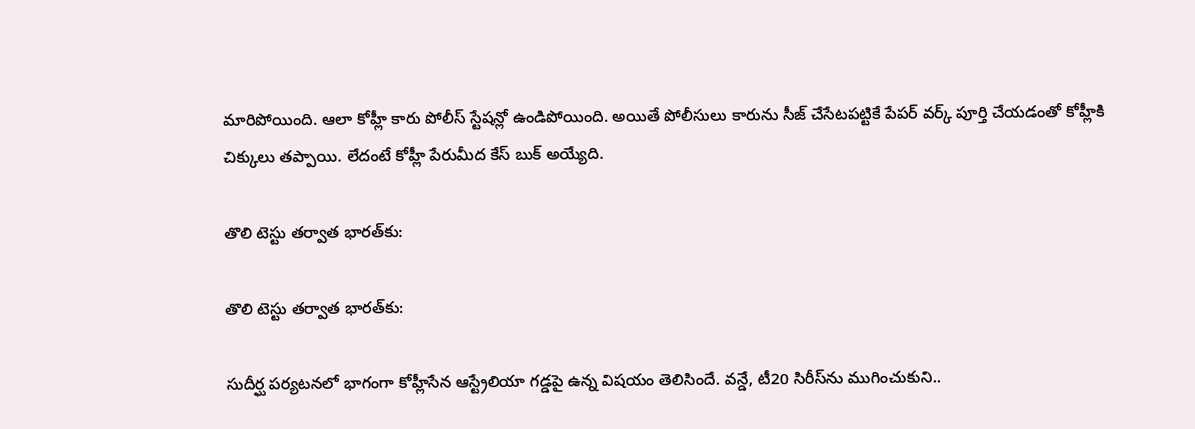మారిపోయింది. ఆలా కోహ్లీ కారు పోలీస్ స్టేషన్లో ఉండిపోయింది. అయితే పోలీసులు కారును సీజ్ చేసేటపట్టికే పేపర్ వర్క్ పూర్తి చేయడంతో కోహ్లీకి చిక్కులు తప్పాయి. లేదంటే కోహ్లీ పేరుమీద కేస్ బుక్ అయ్యేది.

తొలి టెస్టు తర్వాత భారత్‌కు:

తొలి టెస్టు తర్వాత భారత్‌కు:

సుదీర్ఘ పర్యటనలో భాగంగా కోహ్లీసేన ఆస్ట్రేలియా గడ్డపై ఉన్న విషయం తెలిసిందే. వన్డే, టీ20 సిరీస్‌ను ముగించుకుని..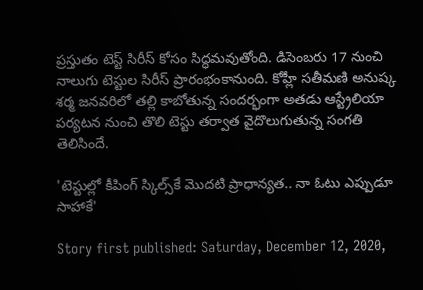ప్రస్తుతం టెస్ట్ సిరీస్ కోసం సిద్ధమవుతోంది. డిసెంబరు 17 నుంచి నాలుగు టెస్టుల సిరీస్‌ ప్రారంభంకానుంది. కోహ్లీ సతీమణి అనుష్క శర్మ జనవరిలో తల్లి కాబోతున్న సందర్భంగా అతడు ఆస్ట్రేలియా పర్యటన నుంచి తొలి టెస్టు తర్వాత వైదొలుగుతున్న సంగతి తెలిసిందే.

'టెస్టుల్లో కీపింగ్ స్కిల్స్‌కే మొదటి ప్రాధాన్యత.. నా ఓటు ఎప్పుడూ సాహాకే'

Story first published: Saturday, December 12, 2020,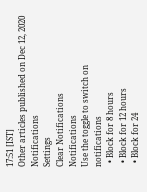17:51 [IST]
Other articles published on Dec 12, 2020
Notifications
Settings
Clear Notifications
Notifications
Use the toggle to switch on notifications
  • Block for 8 hours
  • Block for 12 hours
  • Block for 24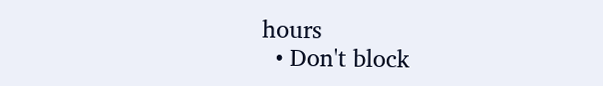hours
  • Don't block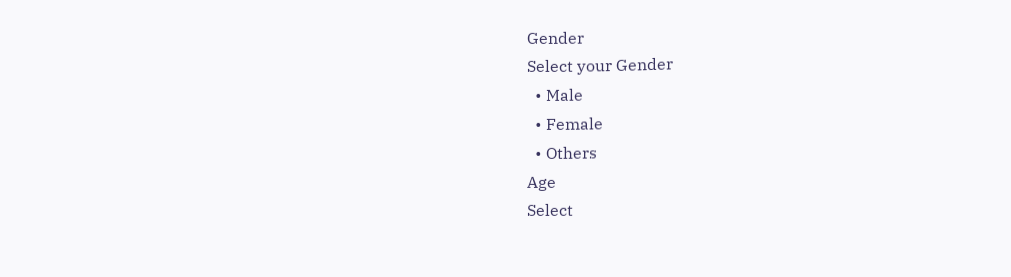Gender
Select your Gender
  • Male
  • Female
  • Others
Age
Select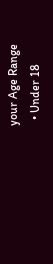your Age Range
  • Under 18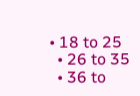• 18 to 25
  • 26 to 35
  • 36 to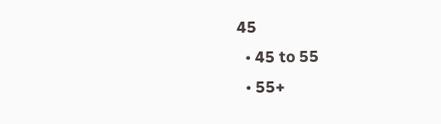45
  • 45 to 55
  • 55+